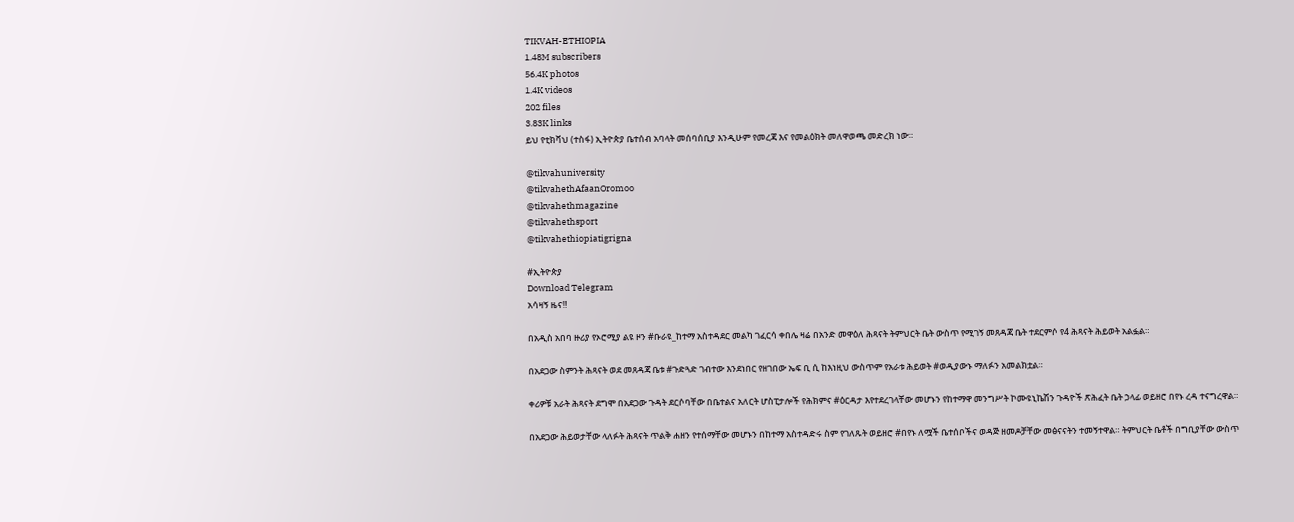TIKVAH-ETHIOPIA
1.48M subscribers
56.4K photos
1.4K videos
202 files
3.83K links
ይህ የቲክቫህ (ተስፋ) ኢትዮጵያ ቤተሰብ አባላት መሰባሰቢያ እንዲሁም የመረጃ እና የመልዕክት መለዋወጫ መድረክ ነው።

@tikvahuniversity
@tikvahethAfaanOromoo
@tikvahethmagazine
@tikvahethsport
@tikvahethiopiatigrigna

#ኢትዮጵያ
Download Telegram
አሳዛኝ ዜና‼

በአዲስ አበባ ዙሪያ የኦሮሚያ ልዩ ዞን #ቡራዩ_ከተማ አስተዳደር መልካ ገፈርሳ ቀበሌ ዛሬ በአንድ መዋዕለ ሕጻናት ትምህርት ቤት ውስጥ የሚገኝ መጸዳጃ ቤት ተደርምሶ የ4 ሕጻናት ሕይወት አልፏል።

በአደጋው ስምንት ሕጻናት ወደ መጸዳጃ ቤቱ #ጉድጓድ ገብተው እንደነበር የዘገበው ኤፍ ቢ ሲ ከእነዚህ ውስጥም የአራቱ ሕይወት #ወዲያውኑ ማለፉን አመልክቷል።

ቀሪዎቹ አራት ሕጻናት ደግሞ በአደጋው ጉዳት ደርሶባቸው በቤተልና አለርት ሆስፒታሎች የሕክምና #ዕርዳታ እየተደረገላቸው መሆኑን የከተማዋ መንግሥት ኮሙዩኒኬሽን ጉዳዮች ጽሕፈት ቤት ኃላፊ ወይዘሮ በየኑ ረዳ ተናግረዋል።

በአደጋው ሕይወታቸው ላለፉት ሕጻናት ጥልቅ ሐዘን የተሰማቸው መሆኑን በከተማ አስተዳድሩ ስም የገለጹት ወይዘሮ #በየኑ ለሟች ቤተሰቦችና ወዳጅ ዘመዶቻቸው መፅናናትን ተመኝተዋል። ትምህርት ቤቶች በግቢያቸው ውስጥ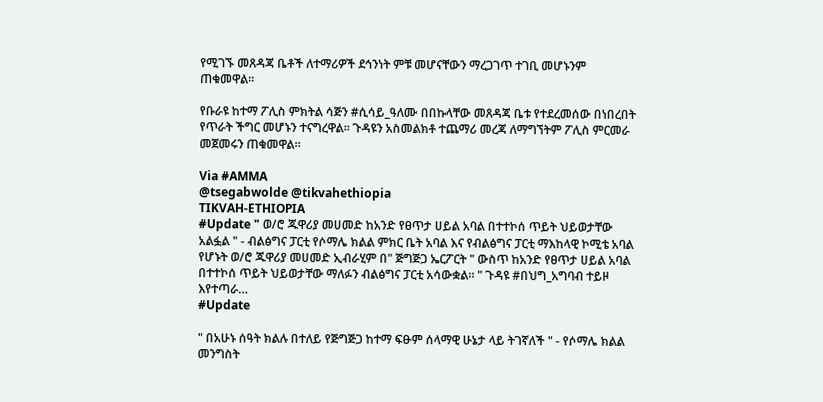የሚገኙ መጸዳጃ ቤቶች ለተማሪዎች ደኅንነት ምቹ መሆናቸውን ማረጋገጥ ተገቢ መሆኑንም ጠቁመዋል።

የቡራዩ ከተማ ፖሊስ ምክትል ሳጅን #ሲሳይ_ዓለሙ በበኩላቸው መጸዳጃ ቤቱ የተደረመሰው በነበረበት የጥራት ችግር መሆኑን ተናግረዋል። ጉዳዩን አስመልክቶ ተጨማሪ መረጃ ለማግኘትም ፖሊስ ምርመራ መጀመሩን ጠቁመዋል።

Via #AMMA
@tsegabwolde @tikvahethiopia
TIKVAH-ETHIOPIA
#Update " ወ/ሮ ጁዋሪያ መሀመድ ከአንድ የፀጥታ ሀይል አባል በተተኮሰ ጥይት ህይወታቸው አልፏል " - ብልፅግና ፓርቲ የሶማሌ ክልል ምክር ቤት አባል እና የብልፅግና ፓርቲ ማእከላዊ ኮሚቴ አባል የሆኑት ወ/ሮ ጁዋሪያ መሀመድ ኢብራሂም በ" ጅግጅጋ ኤርፖርት " ውስጥ ከአንድ የፀጥታ ሀይል አባል በተተኮሰ ጥይት ህይወታቸው ማለፉን ብልፅግና ፓርቲ አሳውቋል። " ጉዳዩ #በህግ_አግባብ ተይዞ እየተጣራ…
#Update

" በአሁኑ ሰዓት ክልሉ በተለይ የጅግጅጋ ከተማ ፍፁም ሰላማዊ ሁኔታ ላይ ትገኛለች " - የሶማሌ ክልል መንግስት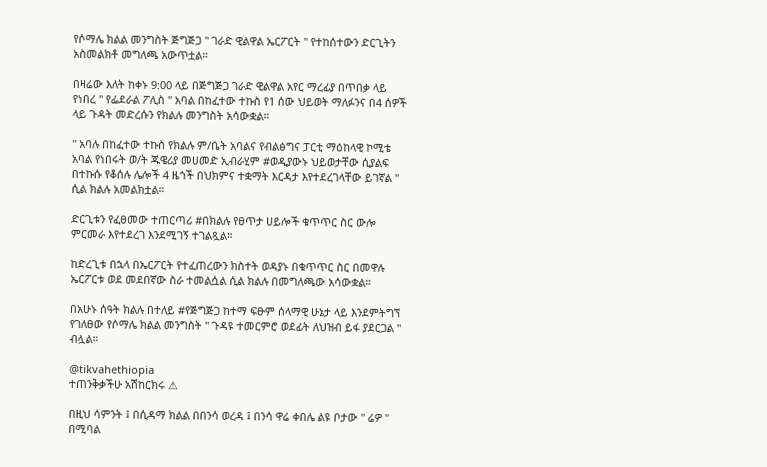የሶማሌ ክልል መንግስት ጅግጅጋ " ገራድ ዊልዋል ኤርፖርት " የተከሰተውን ድርጊትን አስመልክቶ መግለጫ አውጥቷል።

በዛሬው እለት ከቀኑ 9:00 ላይ በጅግጅጋ ገራድ ዊልዋል አየር ማረፊያ በጥበቃ ላይ የነበረ " የፌደራል ፖሊስ " አባል በከፈተው ተኩስ የ1 ሰው ህይወት ማለፉንና በ4 ሰዎች ላይ ጉዳት መድረሱን የክልሉ መንግስት አሳውቋል።

" አባሉ በከፈተው ተኩስ የክልሉ ም/ቤት አባልና የብልፅግና ፓርቲ ማዕከላዊ ኮሚቴ አባል የነበሩት ወ/ት ጁዌሪያ መሀመድ ኢብራሂም #ወዲያውኑ ህይወታቸው ሲያልፍ በተኩሱ የቆሰሉ ሌሎች 4 ዜጎች በህክምና ተቋማት እርዳታ እየተደረገላቸው ይገኛል " ሲል ክልሉ አመልክቷል።

ድርጊቱን የፈፀመው ተጠርጣሪ #በክልሉ የፀጥታ ሀይሎች ቁጥጥር ስር ውሎ ምርመራ እየተደረገ እንደሚገኝ ተገልጿል።

ከድረጊቱ በኋላ በኤርፖርት የተፈጠረውን ክስተት ወዳያኑ በቁጥጥር ስር በመዋሉ ኤርፖርቱ ወደ መደበኛው ስራ ተመልሷል ሲል ክልሉ በመግለጫው አሳውቋል።

በአሁኑ ሰዓት ክልሉ በተለይ #የጅግጅጋ ከተማ ፍፁም ሰላማዊ ሁኔታ ላይ እንደምትግኘ የገለፀው የሶማሌ ክልል መንግስት " ጉዳዩ ተመርምሮ ወደፊት ለህዝብ ይፋ ያደርጋል " ብሏል።

@tikvahethiopia
ተጠንቅቃችሁ አሽከርክሩ ⚠

በዚህ ሳምንት ፤ በሲዳማ ክልል በበንሳ ወረዳ ፤ በንሳ ዋሬ ቀበሌ ልዩ ቦታው " ሬዎ " በሚባል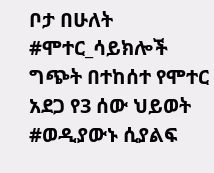ቦታ በሁለት #ሞተር_ሳይክሎች ግጭት በተከሰተ የሞተር አደጋ የ3 ሰው ህይወት #ወዲያውኑ ሲያልፍ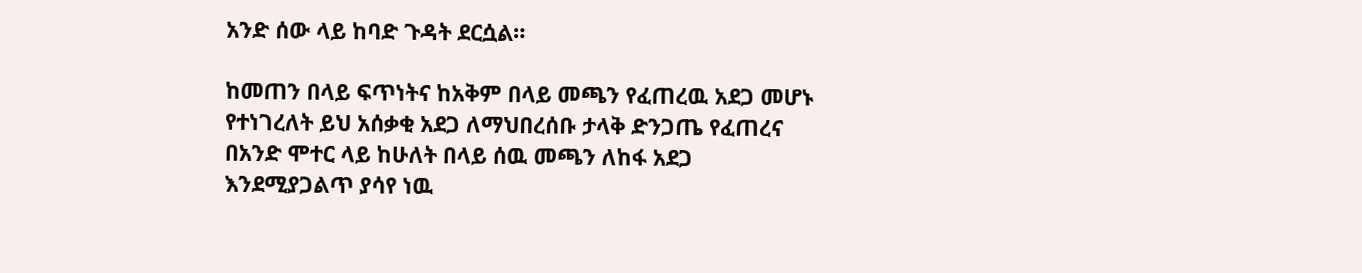አንድ ሰው ላይ ከባድ ጉዳት ደርሷል።

ከመጠን በላይ ፍጥነትና ከአቅም በላይ መጫን የፈጠረዉ አደጋ መሆኑ የተነገረለት ይህ አሰቃቂ አደጋ ለማህበረሰቡ ታላቅ ድንጋጤ የፈጠረና በአንድ ሞተር ላይ ከሁለት በላይ ሰዉ መጫን ለከፋ አደጋ እንደሚያጋልጥ ያሳየ ነዉ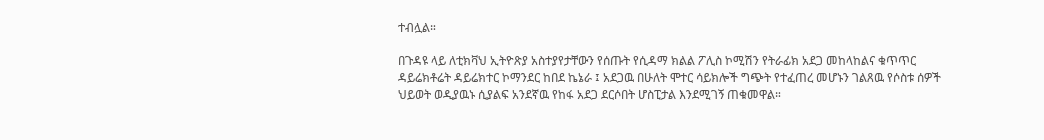ተብሏል።

በጉዳዩ ላይ ለቲክቫህ ኢትዮጽያ አስተያየታቸውን የሰጡት የሲዳማ ክልል ፖሊስ ኮሚሽን የትራፊክ አደጋ መከላከልና ቁጥጥር ዳይሬክቶሬት ዳይሬክተር ኮማንደር ከበደ ኬኔራ ፤ አደጋዉ በሁለት ሞተር ሳይክሎች ግጭት የተፈጠረ መሆኑን ገልጸዉ የሶስቱ ሰዎች ህይወት ወዲያዉኑ ሲያልፍ አንደኛዉ የከፋ አደጋ ደርሶበት ሆስፒታል እንደሚገኝ ጠቁመዋል።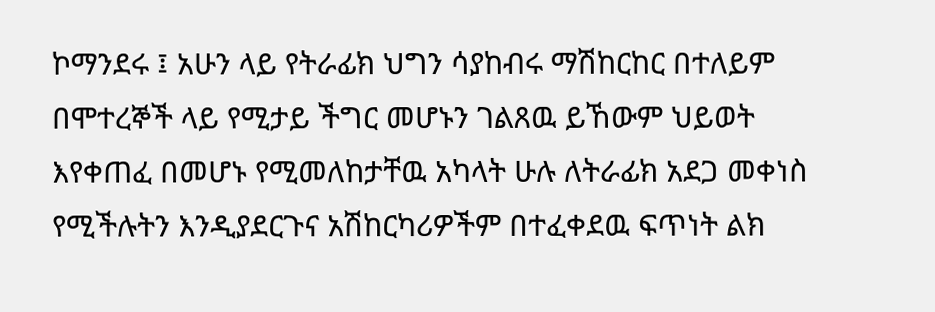ኮማንደሩ ፤ አሁን ላይ የትራፊክ ህግን ሳያከብሩ ማሽከርከር በተለይም በሞተረኞች ላይ የሚታይ ችግር መሆኑን ገልጸዉ ይኸውም ህይወት እየቀጠፈ በመሆኑ የሚመለከታቸዉ አካላት ሁሉ ለትራፊክ አደጋ መቀነስ የሚችሉትን እንዲያደርጉና አሽከርካሪዎችም በተፈቀደዉ ፍጥነት ልክ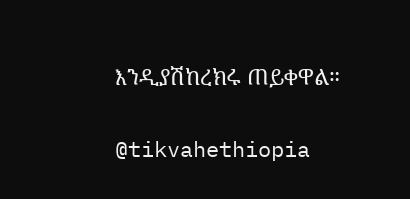እንዲያሽከረክሩ ጠይቀዋል።

@tikvahethiopia